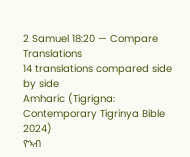2 Samuel 18:20 — Compare Translations
14 translations compared side by side
Amharic (Tigrigna: Contemporary Tigrinya Bible 2024)
ዮኣብ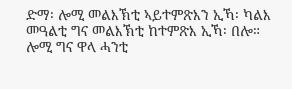ድማ፡ ሎሚ መልእኽቲ ኣይተምጽእን ኢኻ፡ ካልእ መዓልቲ ግና መልእኽቲ ከተምጽእ ኢኻ፡ በሎ። ሎሚ ግና ዋላ ሓንቲ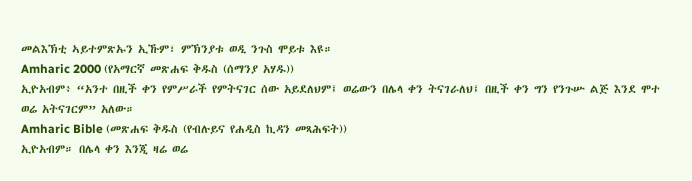መልእኽቲ ኣይተምጽኡን ኢኹም፣ ምኽንያቱ ወዲ ንጉስ ሞይቱ እዩ።
Amharic 2000 (የአማርኛ መጽሐፍ ቅዱስ (ሰማንያ አሃዱ))
ኢዮአብም፥ “አንተ በዚች ቀን የምሥራች የምትናገር ሰው አይደለህም፤ ወሬውን በሌላ ቀን ትናገራለህ፤ በዚች ቀን ግን የንጉሡ ልጅ እንደ ሞተ ወሬ አትናገርም” አለው።
Amharic Bible (መጽሐፍ ቅዱስ (የብሉይና የሐዲስ ኪዳን መጻሕፍት))
ኢዮአብም። በሌላ ቀን እንጂ ዛሬ ወሬ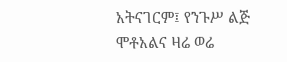አትናገርም፤ የንጉሥ ልጅ ሞቶአልና ዛሬ ወሬ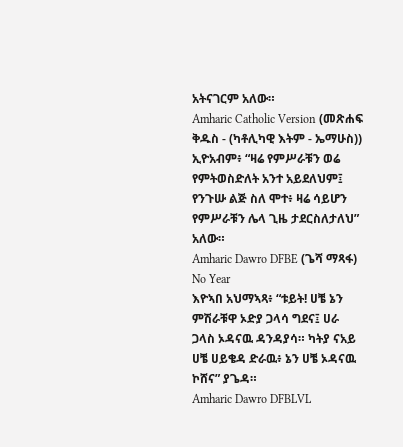አትናገርም አለው።
Amharic Catholic Version (መጽሐፍ ቅዱስ - (ካቶሊካዊ እትም - ኤማሁስ))
ኢዮአብም፥ “ዛሬ የምሥራቹን ወሬ የምትወስድለት አንተ አይደለህም፤ የንጉሡ ልጅ ስለ ሞተ፥ ዛሬ ሳይሆን የምሥራቹን ሌላ ጊዜ ታደርስለታለህ” አለው።
Amharic Dawro DFBE (ጌሻ ማጻፋ) No Year
እዮኣበ አህማኣጻ፥ “ቱይት! ሀቼ ኔን ምሽራቹዋ ኦድያ ጋላሳ ግደና፤ ሀራ ጋላስ ኦዳናዉ ዳንዳያሳ። ካትያ ናአይ ሀቼ ሀይቄዳ ድራዉ፥ ኔን ሀቼ ኦዳናዉ ኮሸና” ያጌዳ።
Amharic Dawro DFBLVL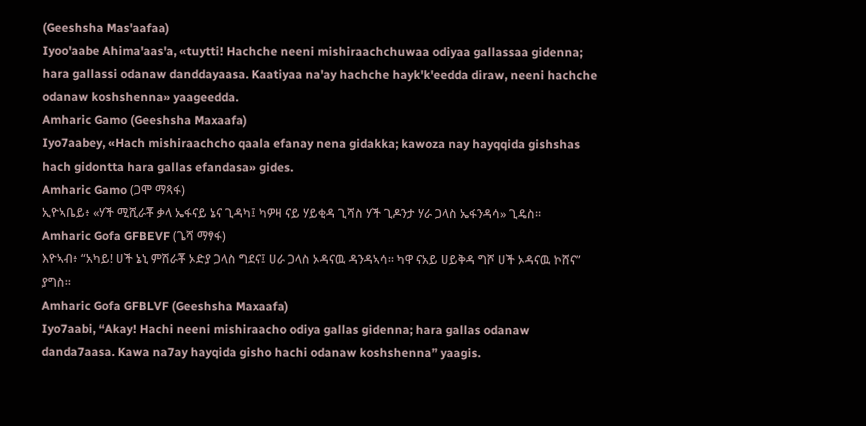(Geeshsha Mas'aafaa)
Iyoo'aabe Ahima'aas'a, «tuytti! Hachche neeni mishiraachchuwaa odiyaa gallassaa gidenna; hara gallassi odanaw danddayaasa. Kaatiyaa na'ay hachche hayk'k'eedda diraw, neeni hachche odanaw koshshenna» yaageedda.
Amharic Gamo (Geeshsha Maxaafa)
Iyo7aabey, «Hach mishiraachcho qaala efanay nena gidakka; kawoza nay hayqqida gishshas hach gidontta hara gallas efandasa» gides.
Amharic Gamo (ጋሞ ማጻፋ)
ኢዮኣቤይ፥ «ሃች ሚሺራቾ ቃላ ኤፋናይ ኔና ጊዳካ፤ ካዎዛ ናይ ሃይቂዳ ጊሻስ ሃች ጊዶንታ ሃራ ጋላስ ኤፋንዳሳ» ጊዴስ።
Amharic Gofa GFBEVF (ጌሻ ማፃፋ)
እዮኣብ፥ “አካይ! ሀች ኔኒ ምሽራቾ ኦድያ ጋላስ ግደና፤ ሀራ ጋላስ ኦዳናዉ ዳንዳኣሳ። ካዋ ናአይ ሀይቅዳ ግሾ ሀች ኦዳናዉ ኮሸና” ያግስ።
Amharic Gofa GFBLVF (Geeshsha Maxaafa)
Iyo7aabi, “Akay! Hachi neeni mishiraacho odiya gallas gidenna; hara gallas odanaw danda7aasa. Kawa na7ay hayqida gisho hachi odanaw koshshenna” yaagis.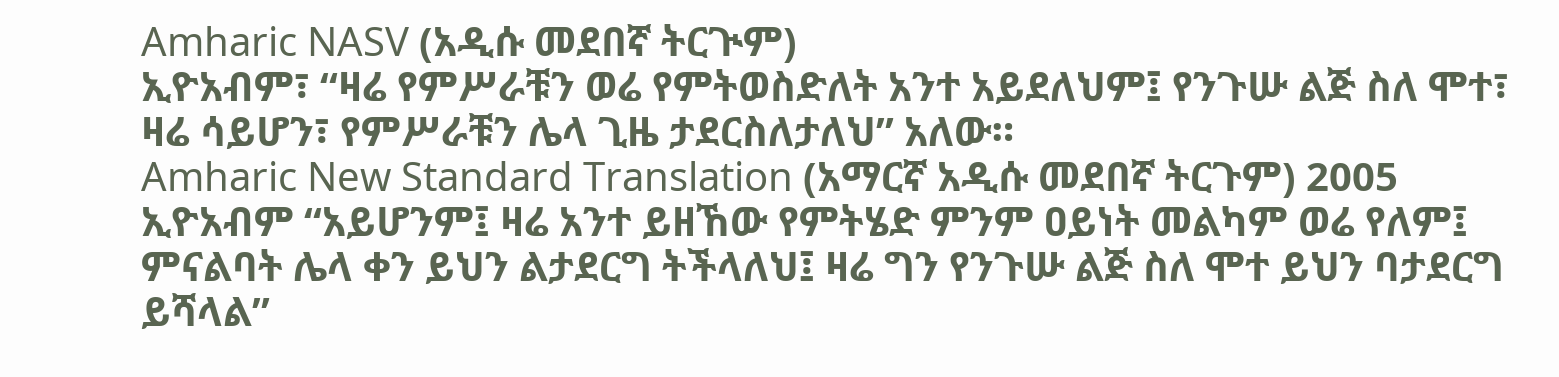Amharic NASV (አዲሱ መደበኛ ትርጒም)
ኢዮአብም፣ “ዛሬ የምሥራቹን ወሬ የምትወስድለት አንተ አይደለህም፤ የንጉሡ ልጅ ስለ ሞተ፣ ዛሬ ሳይሆን፣ የምሥራቹን ሌላ ጊዜ ታደርስለታለህ” አለው።
Amharic New Standard Translation (አማርኛ አዲሱ መደበኛ ትርጉም) 2005
ኢዮአብም “አይሆንም፤ ዛሬ አንተ ይዘኸው የምትሄድ ምንም ዐይነት መልካም ወሬ የለም፤ ምናልባት ሌላ ቀን ይህን ልታደርግ ትችላለህ፤ ዛሬ ግን የንጉሡ ልጅ ስለ ሞተ ይህን ባታደርግ ይሻላል”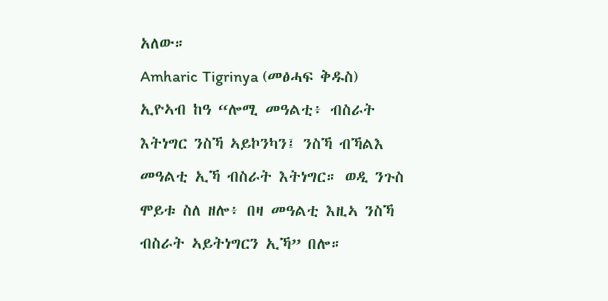አለው።
Amharic Tigrinya (መፅሓፍ ቅዱስ)
ኢዮኣብ ከዓ “ሎሚ መዓልቲ፥ ብስራት እትነግር ንስኻ ኣይኮንካን፤ ንስኻ ብኻልእ መዓልቲ ኢኻ ብስራት እትነግር። ወዲ ንጉስ ሞይቱ ስለ ዘሎ፥ በዛ መዓልቲ እዚኣ ንስኻ ብስራት ኣይትነግርን ኢኻ” በሎ።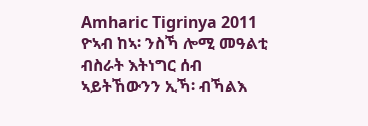Amharic Tigrinya 2011
ዮኣብ ከኣ፡ ንስኻ ሎሚ መዓልቲ ብስራት እትነግር ሰብ ኣይትኸውንን ኢኻ፡ ብኻልእ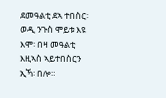ደመዓልቲ ደኣ ተበስር፡ ወዲ ንጉስ ሞይቱ እዩ እሞ፡ በዛ መዓልቲ እዚኣስ ኣይተበስርን ኢኻ፡ በሎ።